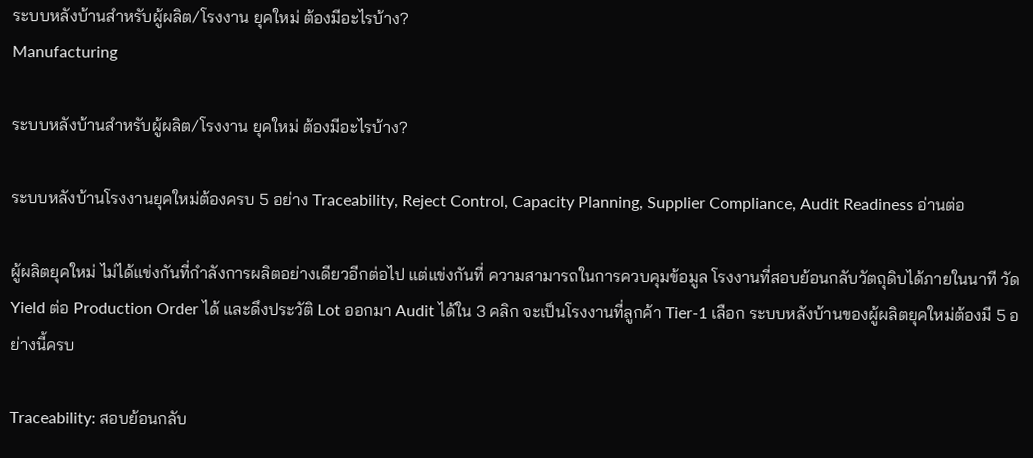ระบบหลังบ้านสำหรับผู้ผลิต/โรงงาน ยุคใหม่ ต้องมีอะไรบ้าง?
Manufacturing

ระบบหลังบ้านสำหรับผู้ผลิต/โรงงาน ยุคใหม่ ต้องมีอะไรบ้าง?

ระบบหลังบ้านโรงงานยุคใหม่ต้องครบ 5 อย่าง Traceability, Reject Control, Capacity Planning, Supplier Compliance, Audit Readiness อ่านต่อ

ผู้ผลิตยุคใหม่ ไม่ได้แข่งกันที่กำลังการผลิตอย่างเดียวอีกต่อไป แต่แข่งกันที่ ความสามารถในการควบคุมข้อมูล โรงงานที่สอบย้อนกลับวัตถุดิบได้ภายในนาที วัด Yield ต่อ Production Order ได้ และดึงประวัติ Lot ออกมา Audit ได้ใน 3 คลิก จะเป็นโรงงานที่ลูกค้า Tier-1 เลือก ระบบหลังบ้านของผู้ผลิตยุคใหม่ต้องมี 5 อย่างนี้ครบ

Traceability: สอบย้อนกลับ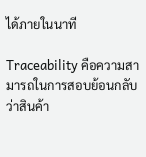ได้ภายในนาที

Traceability คือความสามารถในการสอบย้อนกลับว่าสินค้า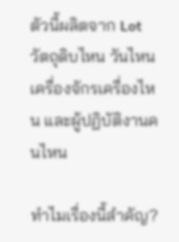ตัวนี้ผลิตจาก Lot วัตถุดิบไหน วันไหน เครื่องจักรเครื่องไหน และผู้ปฏิบัติงานคนไหน

ทำไมเรื่องนี้สำคัญ?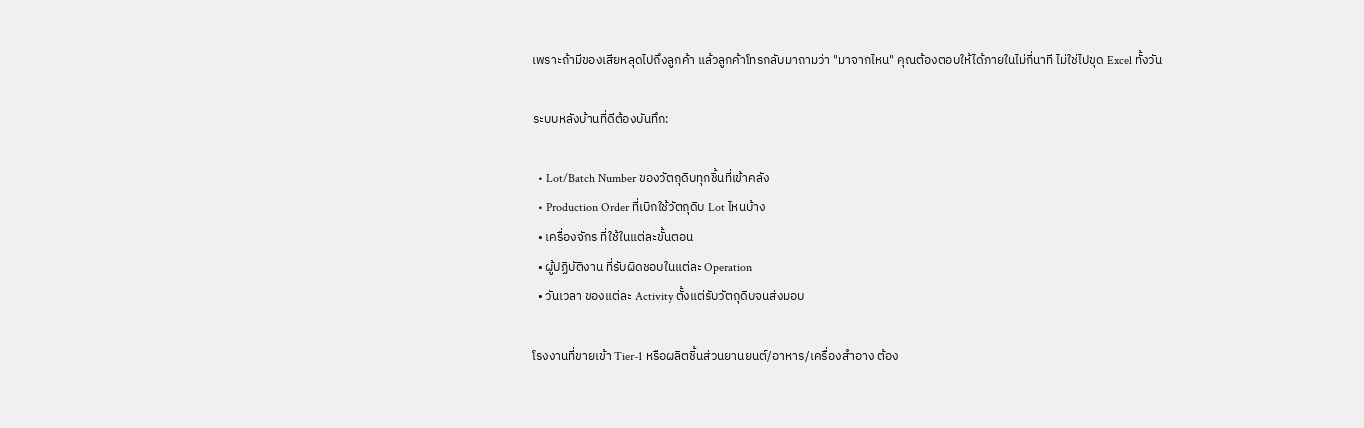เพราะถ้ามีของเสียหลุดไปถึงลูกค้า แล้วลูกค้าโทรกลับมาถามว่า "มาจากไหน" คุณต้องตอบให้ได้ภายในไม่กี่นาที ไม่ใช่ไปขุด Excel ทั้งวัน

ระบบหลังบ้านที่ดีต้องบันทึก:

  • Lot/Batch Number ของวัตถุดิบทุกชิ้นที่เข้าคลัง
  • Production Order ที่เบิกใช้วัตถุดิบ Lot ไหนบ้าง
  • เครื่องจักร ที่ใช้ในแต่ละขั้นตอน
  • ผู้ปฏิบัติงาน ที่รับผิดชอบในแต่ละ Operation
  • วันเวลา ของแต่ละ Activity ตั้งแต่รับวัตถุดิบจนส่งมอบ

โรงงานที่ขายเข้า Tier-1 หรือผลิตชิ้นส่วนยานยนต์/อาหาร/เครื่องสำอาง ต้อง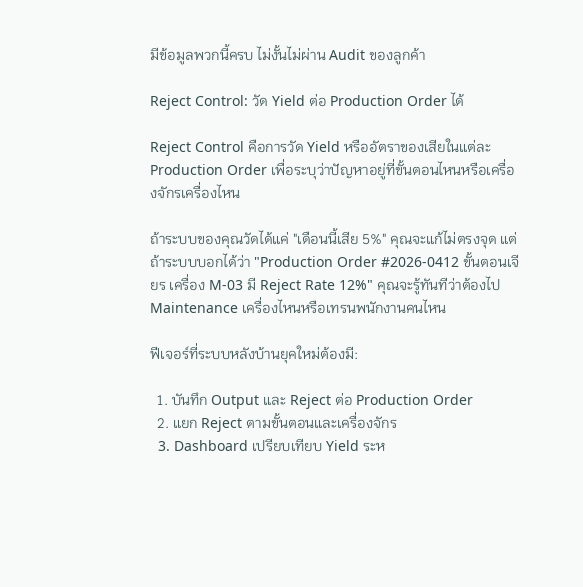มีข้อมูลพวกนี้ครบ ไม่งั้นไม่ผ่าน Audit ของลูกค้า

Reject Control: วัด Yield ต่อ Production Order ได้

Reject Control คือการวัด Yield หรืออัตราของเสียในแต่ละ Production Order เพื่อระบุว่าปัญหาอยู่ที่ขั้นตอนไหนหรือเครื่องจักรเครื่องไหน

ถ้าระบบของคุณวัดได้แค่ "เดือนนี้เสีย 5%" คุณจะแก้ไม่ตรงจุด แต่ถ้าระบบบอกได้ว่า "Production Order #2026-0412 ขั้นตอนเจียร เครื่อง M-03 มี Reject Rate 12%" คุณจะรู้ทันทีว่าต้องไป Maintenance เครื่องไหนหรือเทรนพนักงานคนไหน

ฟีเจอร์ที่ระบบหลังบ้านยุคใหม่ต้องมี:

  1. บันทึก Output และ Reject ต่อ Production Order
  2. แยก Reject ตามขั้นตอนและเครื่องจักร
  3. Dashboard เปรียบเทียบ Yield ระห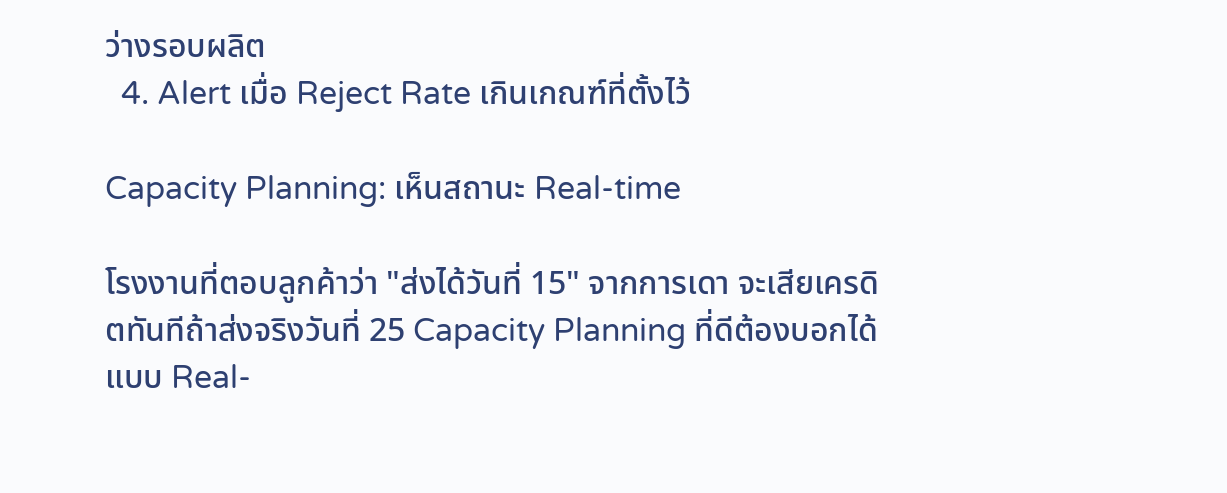ว่างรอบผลิต
  4. Alert เมื่อ Reject Rate เกินเกณฑ์ที่ตั้งไว้

Capacity Planning: เห็นสถานะ Real-time

โรงงานที่ตอบลูกค้าว่า "ส่งได้วันที่ 15" จากการเดา จะเสียเครดิตทันทีถ้าส่งจริงวันที่ 25 Capacity Planning ที่ดีต้องบอกได้แบบ Real-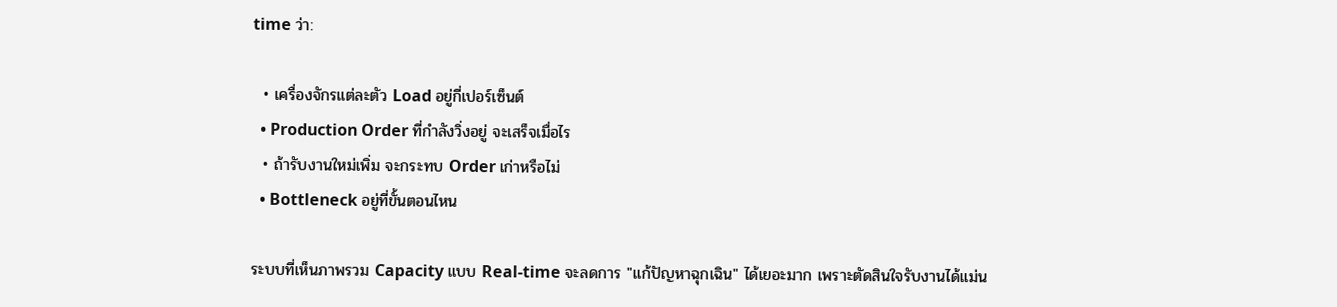time ว่า:

  • เครื่องจักรแต่ละตัว Load อยู่กี่เปอร์เซ็นต์
  • Production Order ที่กำลังวิ่งอยู่ จะเสร็จเมื่อไร
  • ถ้ารับงานใหม่เพิ่ม จะกระทบ Order เก่าหรือไม่
  • Bottleneck อยู่ที่ขั้นตอนไหน

ระบบที่เห็นภาพรวม Capacity แบบ Real-time จะลดการ "แก้ปัญหาฉุกเฉิน" ได้เยอะมาก เพราะตัดสินใจรับงานได้แม่น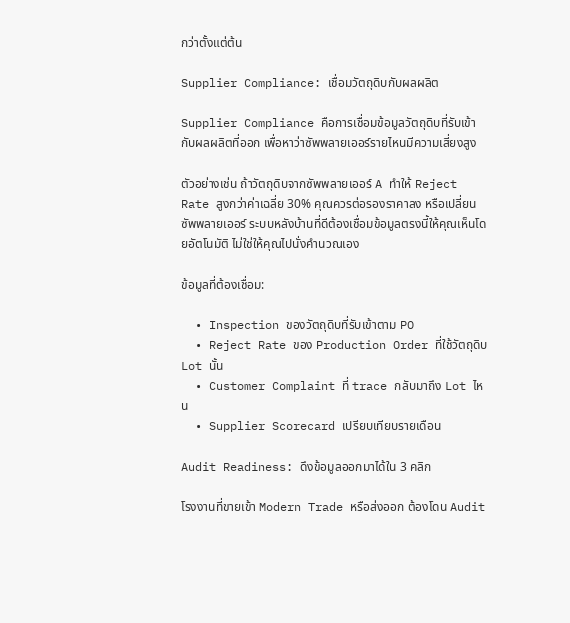กว่าตั้งแต่ต้น

Supplier Compliance: เชื่อมวัตถุดิบกับผลผลิต

Supplier Compliance คือการเชื่อมข้อมูลวัตถุดิบที่รับเข้ากับผลผลิตที่ออก เพื่อหาว่าซัพพลายเออร์รายไหนมีความเสี่ยงสูง

ตัวอย่างเช่น ถ้าวัตถุดิบจากซัพพลายเออร์ A ทำให้ Reject Rate สูงกว่าค่าเฉลี่ย 30% คุณควรต่อรองราคาลง หรือเปลี่ยนซัพพลายเออร์ ระบบหลังบ้านที่ดีต้องเชื่อมข้อมูลตรงนี้ให้คุณเห็นโดยอัตโนมัติ ไม่ใช่ให้คุณไปนั่งคำนวณเอง

ข้อมูลที่ต้องเชื่อม:

  • Inspection ของวัตถุดิบที่รับเข้าตาม PO
  • Reject Rate ของ Production Order ที่ใช้วัตถุดิบ Lot นั้น
  • Customer Complaint ที่ trace กลับมาถึง Lot ไหน
  • Supplier Scorecard เปรียบเทียบรายเดือน

Audit Readiness: ดึงข้อมูลออกมาได้ใน 3 คลิก

โรงงานที่ขายเข้า Modern Trade หรือส่งออก ต้องโดน Audit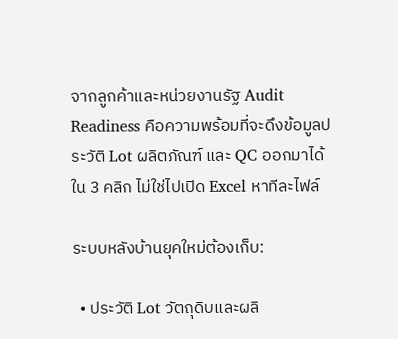จากลูกค้าและหน่วยงานรัฐ Audit Readiness คือความพร้อมที่จะดึงข้อมูลประวัติ Lot ผลิตภัณฑ์ และ QC ออกมาได้ใน 3 คลิก ไม่ใช่ไปเปิด Excel หาทีละไฟล์

ระบบหลังบ้านยุคใหม่ต้องเก็บ:

  • ประวัติ Lot วัตถุดิบและผลิ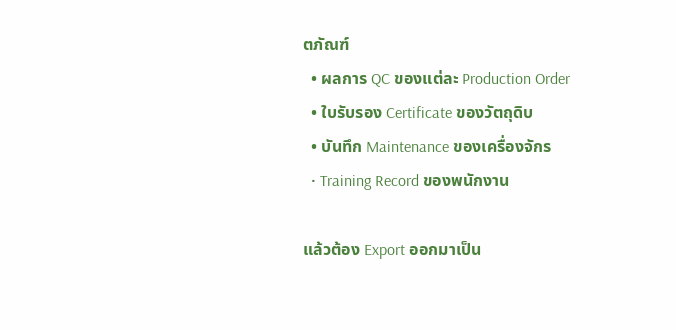ตภัณฑ์
  • ผลการ QC ของแต่ละ Production Order
  • ใบรับรอง Certificate ของวัตถุดิบ
  • บันทึก Maintenance ของเครื่องจักร
  • Training Record ของพนักงาน

แล้วต้อง Export ออกมาเป็น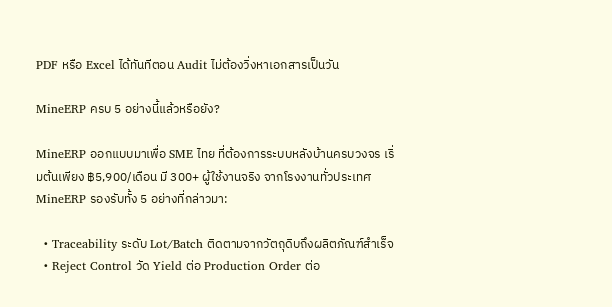PDF หรือ Excel ได้ทันทีตอน Audit ไม่ต้องวิ่งหาเอกสารเป็นวัน

MineERP ครบ 5 อย่างนี้แล้วหรือยัง?

MineERP ออกแบบมาเพื่อ SME ไทย ที่ต้องการระบบหลังบ้านครบวงจร เริ่มต้นเพียง ฿5,900/เดือน มี 300+ ผู้ใช้งานจริง จากโรงงานทั่วประเทศ MineERP รองรับทั้ง 5 อย่างที่กล่าวมา:

  • Traceability ระดับ Lot/Batch ติดตามจากวัตถุดิบถึงผลิตภัณฑ์สำเร็จ
  • Reject Control วัด Yield ต่อ Production Order ต่อ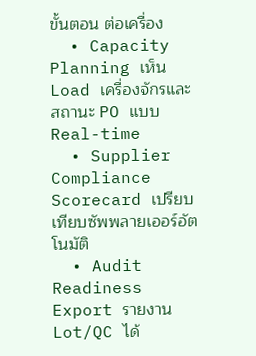ขั้นตอน ต่อเครื่อง
  • Capacity Planning เห็น Load เครื่องจักรและสถานะ PO แบบ Real-time
  • Supplier Compliance Scorecard เปรียบเทียบซัพพลายเออร์อัตโนมัติ
  • Audit Readiness Export รายงาน Lot/QC ได้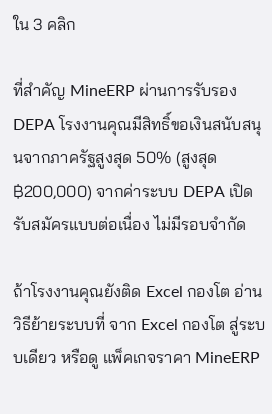ใน 3 คลิก

ที่สำคัญ MineERP ผ่านการรับรอง DEPA โรงงานคุณมีสิทธิ์ขอเงินสนับสนุนจากภาครัฐสูงสุด 50% (สูงสุด ฿200,000) จากค่าระบบ DEPA เปิดรับสมัครแบบต่อเนื่อง ไม่มีรอบจำกัด

ถ้าโรงงานคุณยังติด Excel กองโต อ่านวิธีย้ายระบบที่ จาก Excel กองโต สู่ระบบเดียว หรือดู แพ็คเกจราคา MineERP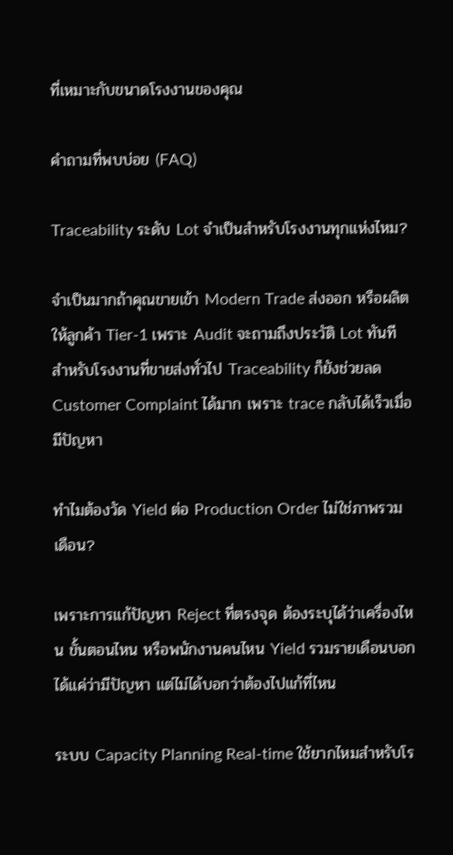ที่เหมาะกับขนาดโรงงานของคุณ

คำถามที่พบบ่อย (FAQ)

Traceability ระดับ Lot จำเป็นสำหรับโรงงานทุกแห่งไหม?

จำเป็นมากถ้าคุณขายเข้า Modern Trade ส่งออก หรือผลิตให้ลูกค้า Tier-1 เพราะ Audit จะถามถึงประวัติ Lot ทันที สำหรับโรงงานที่ขายส่งทั่วไป Traceability ก็ยังช่วยลด Customer Complaint ได้มาก เพราะ trace กลับได้เร็วเมื่อมีปัญหา

ทำไมต้องวัด Yield ต่อ Production Order ไม่ใช่ภาพรวมเดือน?

เพราะการแก้ปัญหา Reject ที่ตรงจุด ต้องระบุได้ว่าเครื่องไหน ขั้นตอนไหน หรือพนักงานคนไหน Yield รวมรายเดือนบอกได้แค่ว่ามีปัญหา แต่ไม่ได้บอกว่าต้องไปแก้ที่ไหน

ระบบ Capacity Planning Real-time ใช้ยากไหมสำหรับโร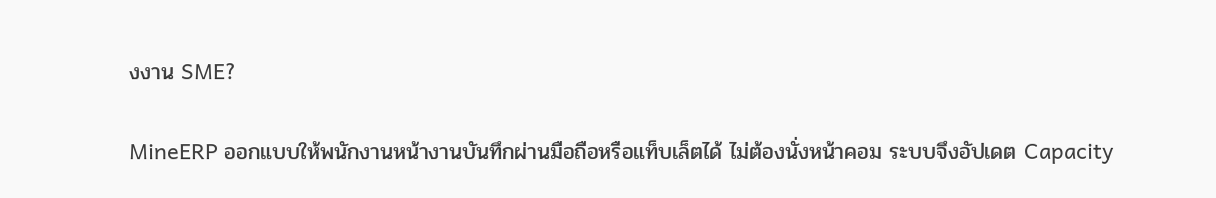งงาน SME?

MineERP ออกแบบให้พนักงานหน้างานบันทึกผ่านมือถือหรือแท็บเล็ตได้ ไม่ต้องนั่งหน้าคอม ระบบจึงอัปเดต Capacity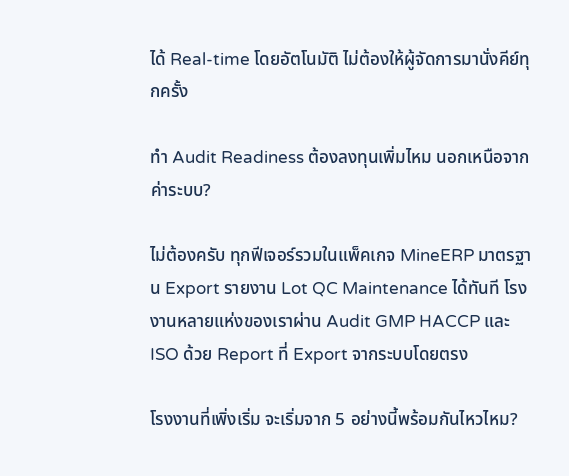ได้ Real-time โดยอัตโนมัติ ไม่ต้องให้ผู้จัดการมานั่งคีย์ทุกครั้ง

ทำ Audit Readiness ต้องลงทุนเพิ่มไหม นอกเหนือจากค่าระบบ?

ไม่ต้องครับ ทุกฟีเจอร์รวมในแพ็คเกจ MineERP มาตรฐาน Export รายงาน Lot QC Maintenance ได้ทันที โรงงานหลายแห่งของเราผ่าน Audit GMP HACCP และ ISO ด้วย Report ที่ Export จากระบบโดยตรง

โรงงานที่เพิ่งเริ่ม จะเริ่มจาก 5 อย่างนี้พร้อมกันไหวไหม?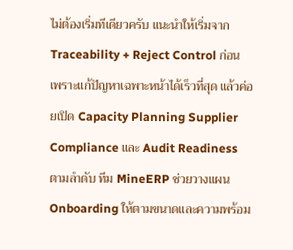ไม่ต้องเริ่มทีเดียวครับ แนะนำให้เริ่มจาก Traceability + Reject Control ก่อน เพราะแก้ปัญหาเฉพาะหน้าได้เร็วที่สุด แล้วค่อยเปิด Capacity Planning Supplier Compliance และ Audit Readiness ตามลำดับ ทีม MineERP ช่วยวางแผน Onboarding ให้ตามขนาดและความพร้อม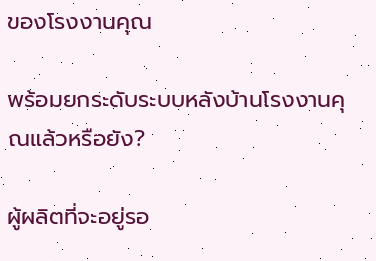ของโรงงานคุณ

พร้อมยกระดับระบบหลังบ้านโรงงานคุณแล้วหรือยัง?

ผู้ผลิตที่จะอยู่รอ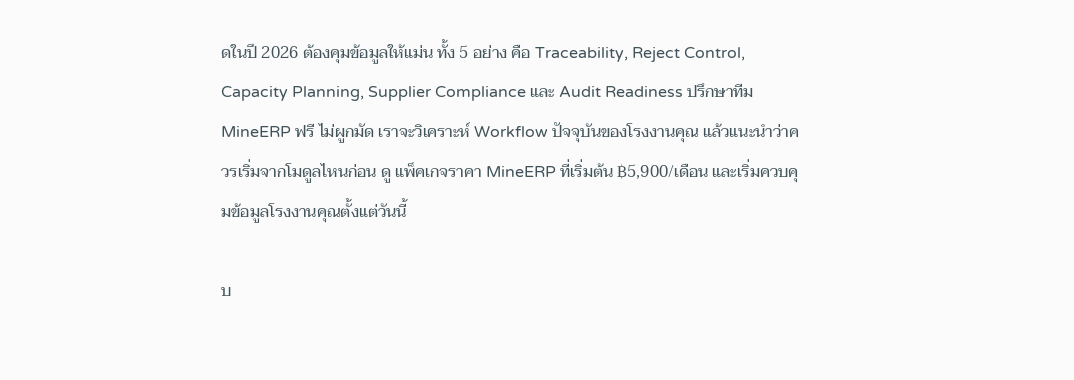ดในปี 2026 ต้องคุมข้อมูลให้แม่น ทั้ง 5 อย่าง คือ Traceability, Reject Control, Capacity Planning, Supplier Compliance และ Audit Readiness ปรึกษาทีม MineERP ฟรี ไม่ผูกมัด เราจะวิเคราะห์ Workflow ปัจจุบันของโรงงานคุณ แล้วแนะนำว่าควรเริ่มจากโมดูลไหนก่อน ดู แพ็คเกจราคา MineERP ที่เริ่มต้น ฿5,900/เดือน และเริ่มควบคุมข้อมูลโรงงานคุณตั้งแต่วันนี้

บ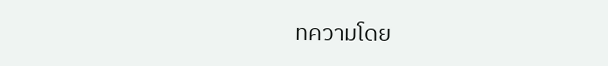ทความโดย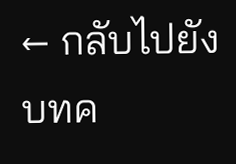← กลับไปยังบทค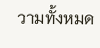วามทั้งหมด